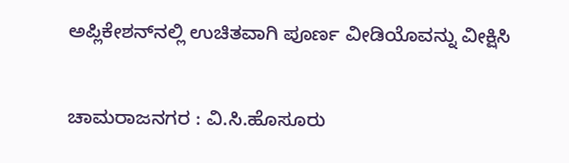ಅಪ್ಲಿಕೇಶನ್‌ನಲ್ಲಿ ಉಚಿತವಾಗಿ ಪೂರ್ಣ ವೀಡಿಯೊವನ್ನು ವೀಕ್ಷಿಸಿ

ಚಾಮರಾಜನಗರ : ವಿ.ಸಿ.ಹೊಸೂರು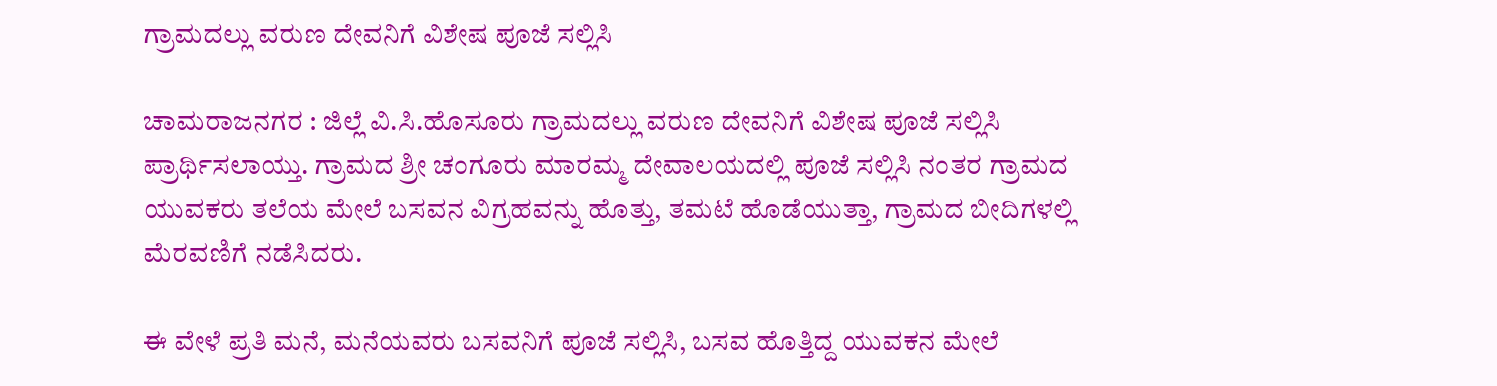ಗ್ರಾಮದಲ್ಲು ವರುಣ ದೇವನಿಗೆ ವಿಶೇಷ ಪೂಜೆ ಸಲ್ಲಿಸಿ

ಚಾಮರಾಜನಗರ : ಜಿಲ್ಲೆ ವಿ.ಸಿ.ಹೊಸೂರು ಗ್ರಾಮದಲ್ಲು ವರುಣ ದೇವನಿಗೆ ವಿಶೇಷ ಪೂಜೆ ಸಲ್ಲಿಸಿ ಪ್ರಾರ್ಥಿಸಲಾಯ್ತು. ಗ್ರಾಮದ ಶ್ರೀ ಚಂಗೂರು ಮಾರಮ್ಮ ದೇವಾಲಯದಲ್ಲಿ ಪೂಜೆ ಸಲ್ಲಿಸಿ ನಂತರ ಗ್ರಾಮದ ಯುವಕರು ತಲೆಯ ಮೇಲೆ ಬಸವನ ವಿಗ್ರಹವನ್ನು ಹೊತ್ತು, ತಮಟೆ ಹೊಡೆಯುತ್ತಾ, ಗ್ರಾಮದ ಬೀದಿಗಳಲ್ಲಿ ಮೆರವಣಿಗೆ ನಡೆಸಿದರು.

ಈ ವೇಳೆ ಪ್ರತಿ ಮನೆ, ಮನೆಯವರು ಬಸವನಿಗೆ ಪೂಜೆ ಸಲ್ಲಿಸಿ, ಬಸವ ಹೊತ್ತಿದ್ದ ಯುವಕನ ಮೇಲೆ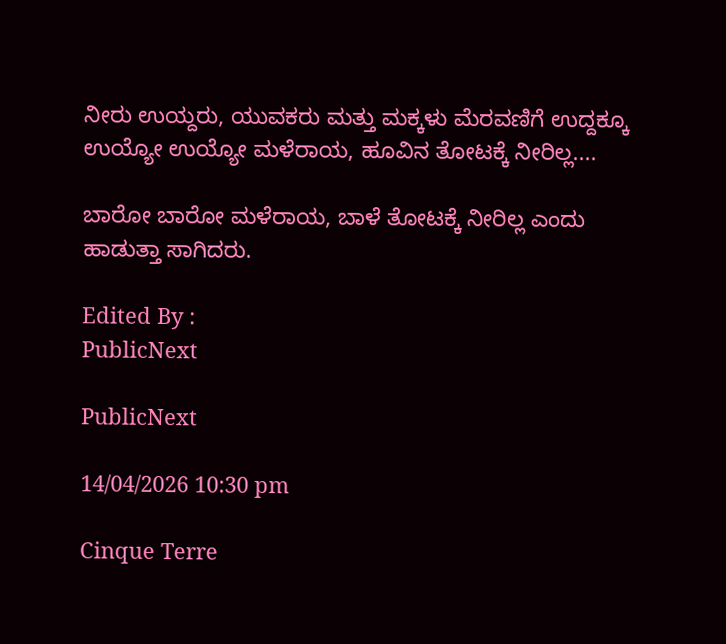ನೀರು ಉಯ್ದರು, ಯುವಕರು ಮತ್ತು ಮಕ್ಕಳು ಮೆರವಣಿಗೆ ಉದ್ದಕ್ಕೂ ಉಯ್ಯೋ ಉಯ್ಯೋ ಮಳೆರಾಯ, ಹೂವಿನ ತೋಟಕ್ಕೆ ನೀರಿಲ್ಲ....

ಬಾರೋ ಬಾರೋ ಮಳೆರಾಯ, ಬಾಳೆ ತೋಟಕ್ಕೆ ನೀರಿಲ್ಲ ಎಂದು ಹಾಡುತ್ತಾ ಸಾಗಿದರು.

Edited By :
PublicNext

PublicNext

14/04/2026 10:30 pm

Cinque Terre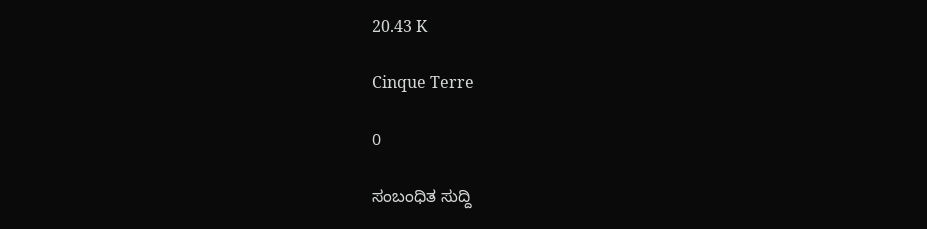20.43 K

Cinque Terre

0

ಸಂಬಂಧಿತ ಸುದ್ದಿ